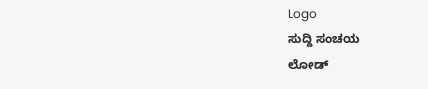Logo
ಸುದ್ದಿ ಸಂಚಯ
ಲೋಡ್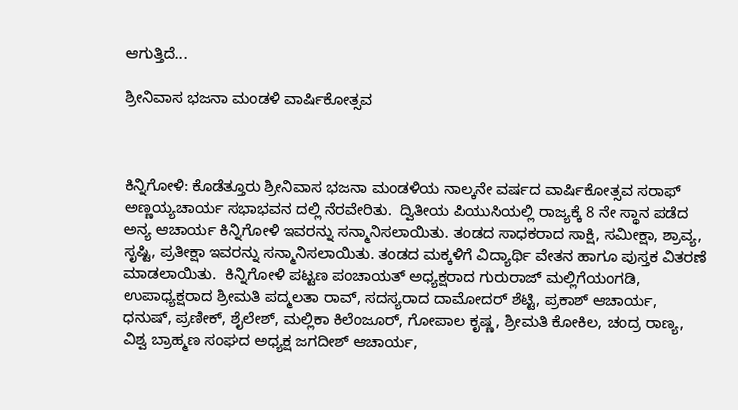ಆಗುತ್ತಿದೆ...

ಶ್ರೀನಿವಾಸ ಭಜನಾ ಮಂಡಳಿ ವಾರ್ಷಿಕೋತ್ಸವ



ಕಿನ್ನಿಗೋಳಿ: ಕೊಡೆತ್ತೂರು ಶ್ರೀನಿವಾಸ ಭಜನಾ ಮಂಡಳಿಯ ನಾಲ್ಕನೇ ವರ್ಷದ ವಾರ್ಷಿಕೋತ್ಸವ ಸರಾಫ್ ಅಣ್ಣಯ್ಯಚಾರ್ಯ ಸಭಾಭವನ ದಲ್ಲಿ ನೆರವೇರಿತು.  ದ್ವಿತೀಯ ಪಿಯುಸಿಯಲ್ಲಿ ರಾಜ್ಯಕ್ಕೆ 8 ನೇ ಸ್ಥಾನ ಪಡೆದ ಅನ್ಯ ಆಚಾರ್ಯ ಕಿನ್ನಿಗೋಳಿ ಇವರನ್ನು ಸನ್ಮಾನಿಸಲಾಯಿತು. ತಂಡದ ಸಾಧಕರಾದ ಸಾಕ್ಷಿ, ಸಮೀಕ್ಷಾ, ಶ್ರಾವ್ಯ, ಸೃಷ್ಟಿ, ಪ್ರತೀಕ್ಷಾ ಇವರನ್ನು ಸನ್ಮಾನಿಸಲಾಯಿತು. ತಂಡದ ಮಕ್ಕಳಿಗೆ ವಿದ್ಯಾರ್ಥಿ ವೇತನ ಹಾಗೂ ಪುಸ್ತಕ ವಿತರಣೆ ಮಾಡಲಾಯಿತು.  ಕಿನ್ನಿಗೋಳಿ ಪಟ್ಟಣ ಪಂಚಾಯತ್ ಅಧ್ಯಕ್ಷರಾದ ಗುರುರಾಜ್ ಮಲ್ಲಿಗೆಯಂಗಡಿ, ಉಪಾಧ್ಯಕ್ಷರಾದ ಶ್ರೀಮತಿ ಪದ್ಮಲತಾ ರಾವ್, ಸದಸ್ಯರಾದ ದಾಮೋದರ್ ಶೆಟ್ಟಿ, ಪ್ರಕಾಶ್ ಆಚಾರ್ಯ, ಧನುಷ್, ಪ್ರಣೀಕ್, ಶೈಲೇಶ್, ಮಲ್ಲಿಕಾ ಕಿಲೆಂಜೂರ್, ಗೋಪಾಲ ಕೃಷ್ಣ, ಶ್ರೀಮತಿ ಕೋಕಿಲ, ಚಂದ್ರ ರಾಣ್ಯ, ವಿಶ್ವ ಬ್ರಾಹ್ಮಣ ಸಂಘದ ಅಧ್ಯಕ್ಷ ಜಗದೀಶ್ ಆಚಾರ್ಯ,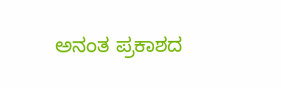ಅನಂತ ಪ್ರಕಾಶದ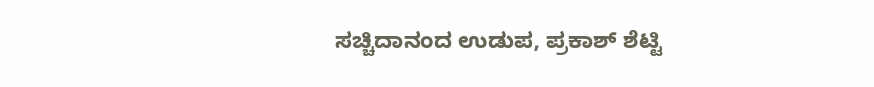ಸಚ್ಚಿದಾನಂದ ಉಡುಪ, ಪ್ರಕಾಶ್ ಶೆಟ್ಟಿ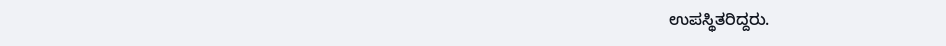ಉಪಸ್ಥಿತರಿದ್ದರು.